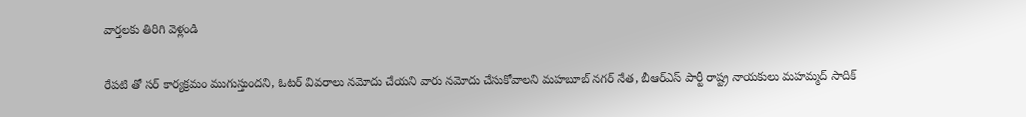వార్తలకు తిరిగి వెళ్లండి

రేపటి తో సర్ కార్యక్రమం ముగుస్తుందని, ఓటర్ వివరాలు నమోదు చేయని వారు నమోదు చేసుకోవాలని మహబూబ్ నగర్ నేత, బీఆర్ఎస్ పార్టీ రాష్ట్ర నాయకులు మహమ్మద్ సాదిక్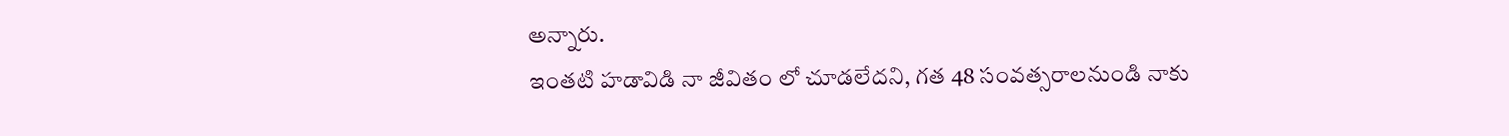అన్నారు.
ఇంతటి హడావిడి నా జీవితం లో చూడలేదని, గత 48 సంవత్సరాలనుండి నాకు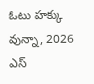ఓటు హక్కు వున్నా, 2026 ఎస్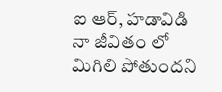ఐ ఆర్, హడావిడి నా జీవితం లో మిగిలి పోతుందని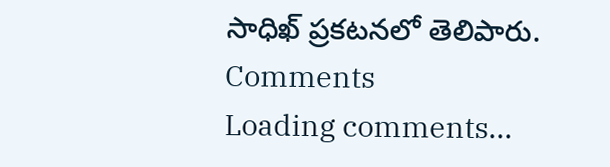సాధిఖ్ ప్రకటనలో తెలిపారు.
Comments
Loading comments...